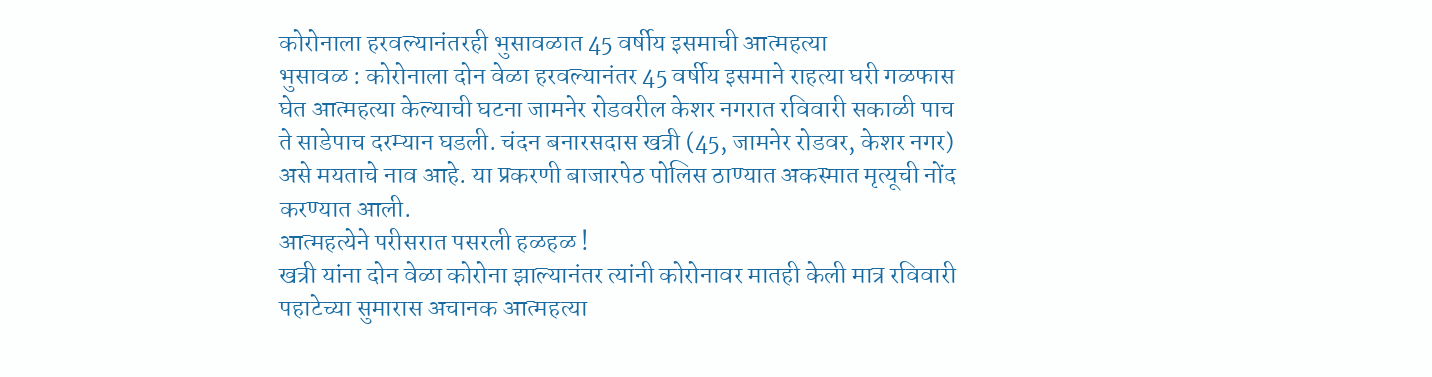कोरोनाला हरवल्यानंतरही भुसावळात 45 वर्षीय इसमाची आत्महत्या
भुसावळ : कोरोनाला दोन वेळा हरवल्यानंतर 45 वर्षीय इसमाने राहत्या घरी गळफास घेत आत्महत्या केल्याची घटना जामनेर रोडवरील केशर नगरात रविवारी सकाळी पाच ते साडेपाच दरम्यान घडली. चंदन बनारसदास खत्री (45, जामनेर रोडवर, केशर नगर) असे मयताचे नाव आहे. या प्रकरणी बाजारपेठ पोलिस ठाण्यात अकस्मात मृत्यूची नोंद करण्यात आली.
आत्महत्येने परीसरात पसरली हळहळ !
खत्री यांना दोन वेळा कोरोना झाल्यानंतर त्यांनी कोरोनावर मातही केली मात्र रविवारी पहाटेच्या सुमारास अचानक आत्महत्या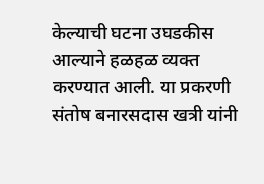केल्याची घटना उघडकीस आल्याने हळहळ व्यक्त करण्यात आली. या प्रकरणी संतोष बनारसदास खत्री यांनी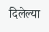दिलेल्या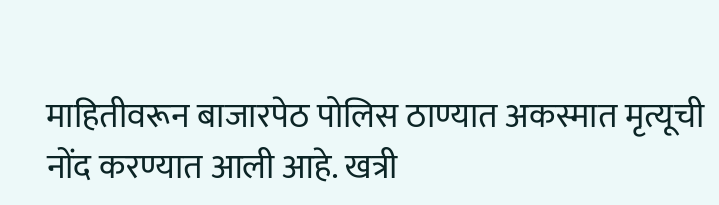माहितीवरून बाजारपेठ पोलिस ठाण्यात अकस्मात मृत्यूची नोंद करण्यात आली आहे. खत्री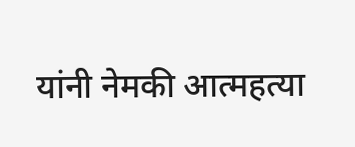यांनी नेमकी आत्महत्या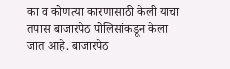का व कोणत्या कारणासाठी केली याचा तपास बाजारपेठ पोलिसांकडून केला जात आहे. बाजारपेठ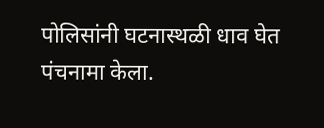पोलिसांनी घटनास्थळी धाव घेत पंचनामा केला.